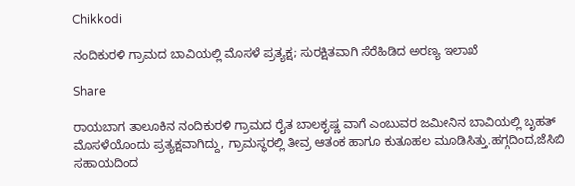Chikkodi

ನಂದಿಕುರಳಿ ಗ್ರಾಮದ ಬಾವಿಯಲ್ಲಿ ಮೊಸಳೆ ಪ್ರತ್ಯಕ್ಷ; ಸುರಕ್ಷಿತವಾಗಿ ಸೆರೆಹಿಡಿದ ಅರಣ್ಯ ಇಲಾಖೆ

Share

ರಾಯಬಾಗ ತಾಲೂಕಿನ ನಂದಿಕುರಳಿ ಗ್ರಾಮದ ರೈತ ಬಾಲಕೃಷ್ಣ ವಾಗೆ ಎಂಬುವರ ಜಮೀನಿನ ಬಾವಿಯಲ್ಲಿ ಬೃಹತ್ ಮೊಸಳೆಯೊಂದು ಪ್ರತ್ಯಕ್ಷವಾಗಿದ್ದು, ಗ್ರಾಮಸ್ಥರಲ್ಲಿ ತೀವ್ರ ಆತಂಕ ಹಾಗೂ ಕುತೂಹಲ ಮೂಡಿಸಿತ್ತು.ಹಗ್ಗದಿಂದ,ಜೆಸಿಬಿ ಸಹಾಯದಿಂದ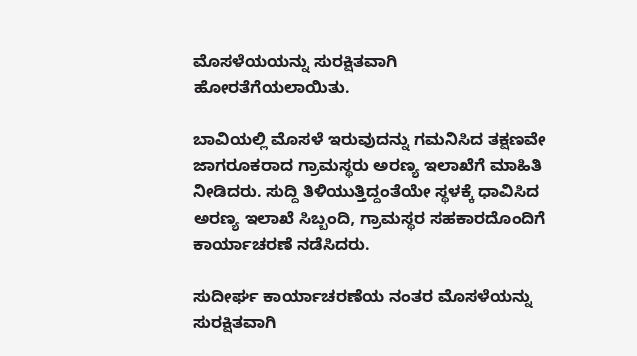ಮೊಸಳೆಯಯನ್ನು ಸುರಕ್ಷಿತವಾಗಿ ಹೋರತೆಗೆಯಲಾಯಿತು.

ಬಾವಿಯಲ್ಲಿ ಮೊಸಳೆ ಇರುವುದನ್ನು ಗಮನಿಸಿದ ತಕ್ಷಣವೇ ಜಾಗರೂಕರಾದ ಗ್ರಾಮಸ್ಥರು ಅರಣ್ಯ ಇಲಾಖೆಗೆ ಮಾಹಿತಿ ನೀಡಿದರು. ಸುದ್ದಿ ತಿಳಿಯುತ್ತಿದ್ದಂತೆಯೇ ಸ್ಥಳಕ್ಕೆ ಧಾವಿಸಿದ ಅರಣ್ಯ ಇಲಾಖೆ ಸಿಬ್ಬಂದಿ, ಗ್ರಾಮಸ್ಥರ ಸಹಕಾರದೊಂದಿಗೆ ಕಾರ್ಯಾಚರಣೆ ನಡೆಸಿದರು.

ಸುದೀರ್ಘ ಕಾರ್ಯಾಚರಣೆಯ ನಂತರ ಮೊಸಳೆಯನ್ನು ಸುರಕ್ಷಿತವಾಗಿ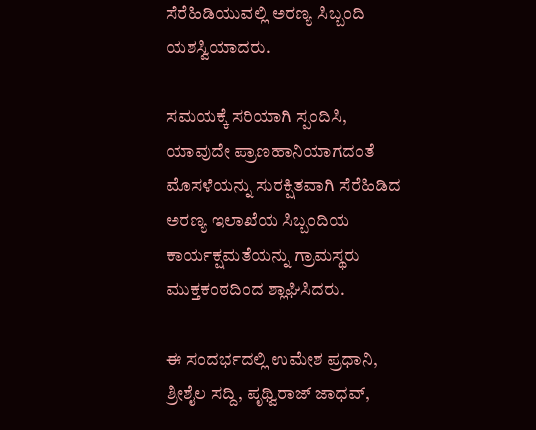ಸೆರೆಹಿಡಿಯುವಲ್ಲಿ ಅರಣ್ಯ ಸಿಬ್ಬಂದಿ ಯಶಸ್ವಿಯಾದರು.

ಸಮಯಕ್ಕೆ ಸರಿಯಾಗಿ ಸ್ಪಂದಿಸಿ, ಯಾವುದೇ ಪ್ರಾಣಹಾನಿಯಾಗದಂತೆ ಮೊಸಳೆಯನ್ನು ಸುರಕ್ಷಿತವಾಗಿ ಸೆರೆಹಿಡಿದ ಅರಣ್ಯ ಇಲಾಖೆಯ ಸಿಬ್ಬಂದಿಯ ಕಾರ್ಯಕ್ಷಮತೆಯನ್ನು ಗ್ರಾಮಸ್ಥರು ಮುಕ್ತಕಂಠದಿಂದ ಶ್ಲಾಘಿಸಿದರು.

ಈ ಸಂದರ್ಭದಲ್ಲಿ ಉಮೇಶ ಪ್ರಧಾನಿ, ಶ್ರೀಶೈಲ ಸದ್ದಿ, ಪೃಥ್ವಿರಾಜ್ ಜಾಧವ್,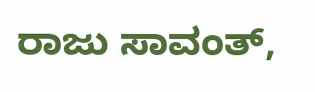ರಾಜು ಸಾವಂತ್,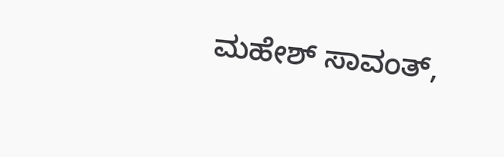ಮಹೇಶ್ ಸಾವಂತ್,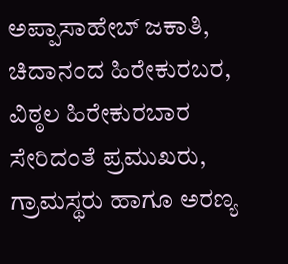ಅಪ್ಪಾಸಾಹೇಬ್ ಜಕಾತಿ, ಚಿದಾನಂದ ಹಿರೇಕುರಬರ, ವಿಠ್ಠಲ ಹಿರೇಕುರಬಾರ ಸೇರಿದಂತೆ ಪ್ರಮುಖರು, ಗ್ರಾಮಸ್ಥರು ಹಾಗೂ ಅರಣ್ಯ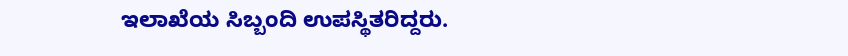ಇಲಾಖೆಯ ಸಿಬ್ಬಂದಿ ಉಪಸ್ಥಿತರಿದ್ದರು.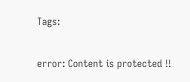Tags:

error: Content is protected !!